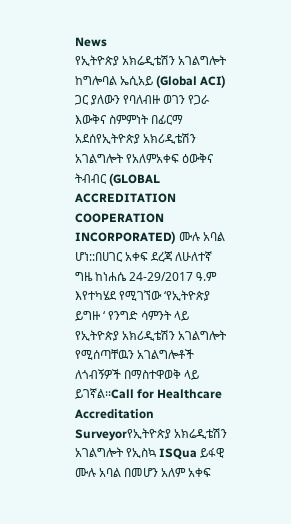News
የኢትዮጵያ አክሬዲቴሽን አገልግሎት ከግሎባል ኤሲአይ (Global ACI) ጋር ያለውን የባለብዙ ወገን የጋራ እውቅና ስምምነት በፊርማ አደሰየኢትዮጵያ አክሪዲቴሽን አገልግሎት የአለምአቀፍ ዕውቅና ትብብር (GLOBAL ACCREDITATION COOPERATION INCORPORATED) ሙሉ አባል ሆነ::በሀገር አቀፍ ደረጃ ለሁለተኛ ግዜ ከነሐሴ 24-29/2017 ዓ.ም እየተካሄደ የሚገኘው ‘የኢትዮጵያ ይግዙ ‘ የንግድ ሳምንት ላይ የኢትዮጵያ አክሪዲቴሽን አገልግሎት የሚሰጣቸዉን አገልግሎቶች ለጎብኝዎች በማስተዋወቅ ላይ ይገኛል፡፡Call for Healthcare Accreditation Surveyorየኢትዮጵያ አክሬዲቴሽን አገልግሎት የኢስኳ ISQua ይፋዊ ሙሉ አባል በመሆን አለም አቀፍ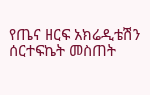የጤና ዘርፍ አክሬዲቴሽን ሰርተፍኬት መስጠት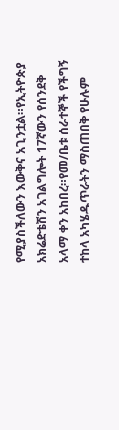የሚያስችለውን እውቅና አጊንቷል።የኢትዮጵያ አክሬድቴሽን አገልግሎት 17ኛውን የሰንደቅ አላማ ቀን አከበረ።የመ/ቤቱ ሰራተኞች የችግኝ ተከላ አካሄዱጥራትን ማስጠበቅ የሁሉም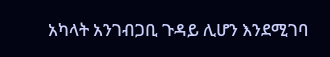አካላት አንገብጋቢ ጉዳይ ሊሆን እንደሚገባ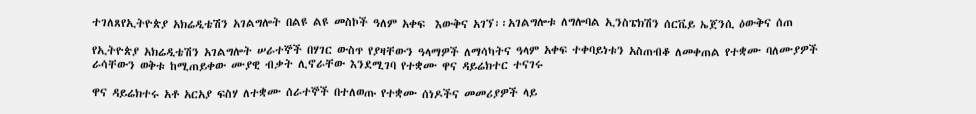ተገለጸየኢትዮጵያ አክሬዲቴሽን አገልግሎት በልዩ ልዩ መስኮች ዓለም አቀፍ  እውቅና አገኘ፡፡አገልግሎቱ ለግሎባል ኢንስፔክሽን ሰርቬይ ኤጀንሲ ዕውቅና ሰጠ

የኢትዮጵያ አክሬዲቴሽን አገልግሎት ሠራተኞች በሃገር ውስጥ የያዛቸውን ዓላማዎች ለማሳካትና ዓላም አቀፍ ተቀባይነቱን አስጠብቆ ለመቀጠል የተቋሙ ባለሙያዎች ራሳቸውን ወቅቱ ከሚጠይቀው ሙያዊ ብቃት ሊኖራቸው እንደሚገባ የተቋሙ ዋና ዳይሬክተር ተናገሩ

ዋና ዳይሬክተሩ አቶ አርአያ ፍስሃ ለተቋሙ ሰራተኞች በተለወጡ የተቋሙ ሰነዶችና መመሪያዎች ላይ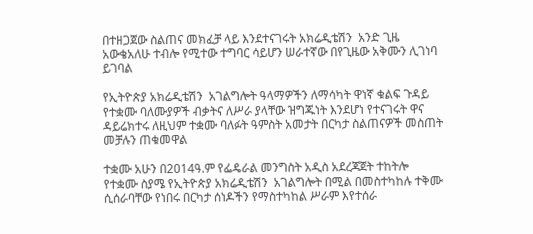በተዘጋጀው ስልጠና መክፈቻ ላይ እንደተናገሩት አክሬዲቴሽን  አንድ ጊዜ አውቄአለሁ ተብሎ የሚተው ተግባር ሳይሆን ሠራተኛው በየጊዜው አቅሙን ሊገነባ ይገባል

የኢትዮጵያ አክሬዲቴሽን  አገልግሎት ዓላማዎችን ለማሳካት ዋነኛ ቁልፍ ጉዳይ የተቋሙ ባለሙያዎች ብቃትና ለሥራ ያላቸው ዝግጁነት እንደሆነ የተናገሩት ዋና ዳይሬክተሩ ለዚህም ተቋሙ ባለፉት ዓምስት አመታት በርካታ ስልጠናዎች መስጠት መቻሉን ጠቁመዋል

ተቋሙ አሁን በ2014ዓ.ም የፌዴራል መንግስት አዲስ አደረጃጀት ተከትሎ የተቋሙ ስያሜ የኢትዮጵያ አክሬዲቴሽን  አገልግሎት በሚል በመስተካከሉ ተቅሙ ሲሰራባቸው የነበሩ በርካታ ሰነዶችን የማስተካከል ሥራም እየተሰራ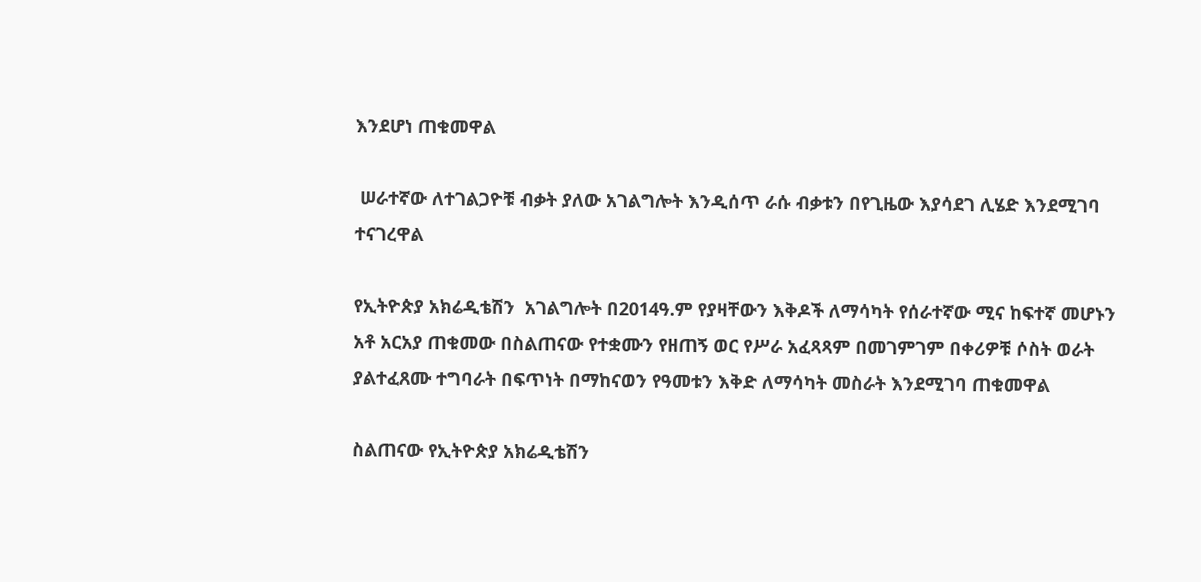እንደሆነ ጠቁመዋል

 ሠራተኛው ለተገልጋዮቹ ብቃት ያለው አገልግሎት እንዲሰጥ ራሱ ብቃቱን በየጊዜው እያሳደገ ሊሄድ እንደሚገባ ተናገረዋል

የኢትዮጵያ አክሬዲቴሽን  አገልግሎት በ2014ዓ.ም የያዛቸውን እቅዶች ለማሳካት የሰራተኛው ሚና ከፍተኛ መሆኑን አቶ አርአያ ጠቁመው በስልጠናው የተቋሙን የዘጠኝ ወር የሥራ አፈጻጻም በመገምገም በቀሪዎቹ ሶስት ወራት ያልተፈጸሙ ተግባራት በፍጥነት በማከናወን የዓመቱን እቅድ ለማሳካት መስራት እንደሚገባ ጠቁመዋል

ስልጠናው የኢትዮጵያ አክሬዲቴሽን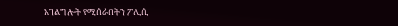አገልግሎት የሚሰራበትን ፖሊሲ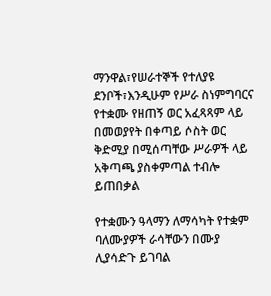ማንዋል፣የሠራተኞች የተለያዩ ደንቦች፣እንዲሁም የሥራ ስነምግባርና የተቋሙ የዘጠኝ ወር አፈጻጻም ላይ በመወያየት በቀጣይ ሶስት ወር ቅድሚያ በሚሰጣቸው ሥራዎች ላይ አቅጣጫ ያስቀምጣል ተብሎ ይጠበቃል

የተቋሙን ዓላማን ለማሳካት የተቋም ባለሙያዎች ራሳቸውን በሙያ ሊያሳድጉ ይገባል